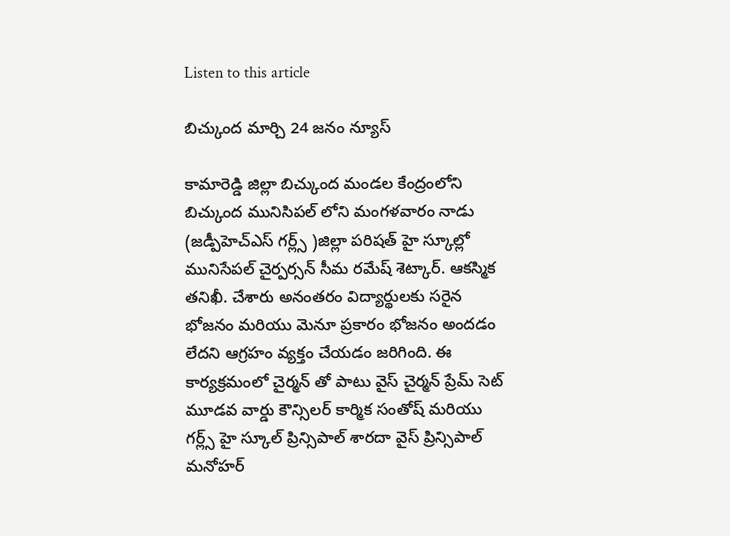Listen to this article

బిచ్కుంద మార్చి 24 జనం న్యూస్

కామారెడ్డి జిల్లా బిచ్కుంద మండల కేంద్రంలోని బిచ్కుంద మునిసిపల్ లోని మంగళవారం నాడు (జడ్పీహెచ్ఎస్ గర్ల్స్ )జిల్లా పరిషత్ హై స్కూల్లో మునిసేపల్ చైర్పర్సన్ సీమ రమేష్ శెట్కార్. ఆకస్మిక తనిఖీ. చేశారు అనంతరం విద్యార్థులకు సరైన భోజనం మరియు మెనూ ప్రకారం భోజనం అందడం లేదని ఆగ్రహం వ్యక్తం చేయడం జరిగింది. ఈ కార్యక్రమంలో చైర్మన్ తో పాటు వైస్ చైర్మన్ ప్రేమ్ సెట్ మూడవ వార్డు కౌన్సిలర్ కార్మిక సంతోష్ మరియు గర్ల్స్ హై స్కూల్ ప్రిన్సిపాల్ శారదా వైస్ ప్రిన్సిపాల్ మనోహర్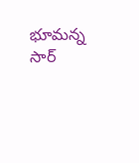భూమన్న సార్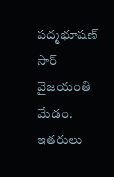పద్మభూషణ్ సార్ వైజయంతి మేడం. ఇతరులు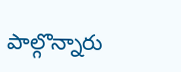పాల్గొన్నారు